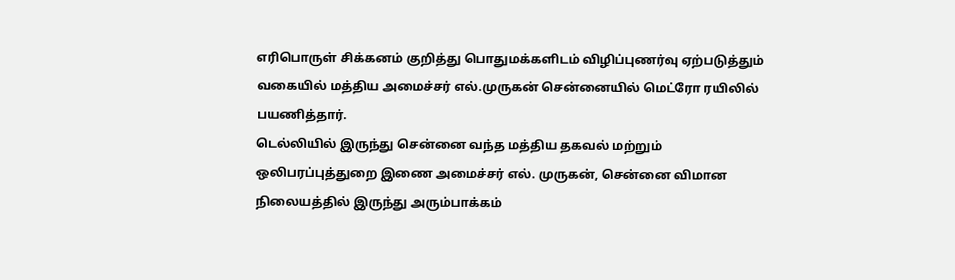எரிபொருள் சிக்கனம் குறித்து பொதுமக்களிடம் விழிப்புணர்வு ஏற்படுத்தும் வகையில் மத்திய அமைச்சர் எல்.முருகன் சென்னையில் மெட்ரோ ரயிலில் பயணித்தார்.
டெல்லியில் இருந்து சென்னை வந்த மத்திய தகவல் மற்றும் ஒலிபரப்புத்துறை இணை அமைச்சர் எல். முருகன், சென்னை விமான நிலையத்தில் இருந்து அரும்பாக்கம்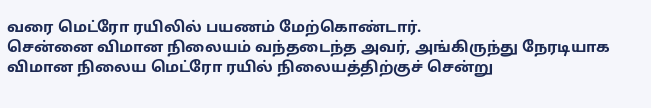வரை மெட்ரோ ரயிலில் பயணம் மேற்கொண்டார்.
சென்னை விமான நிலையம் வந்தடைந்த அவர், அங்கிருந்து நேரடியாக விமான நிலைய மெட்ரோ ரயில் நிலையத்திற்குச் சென்று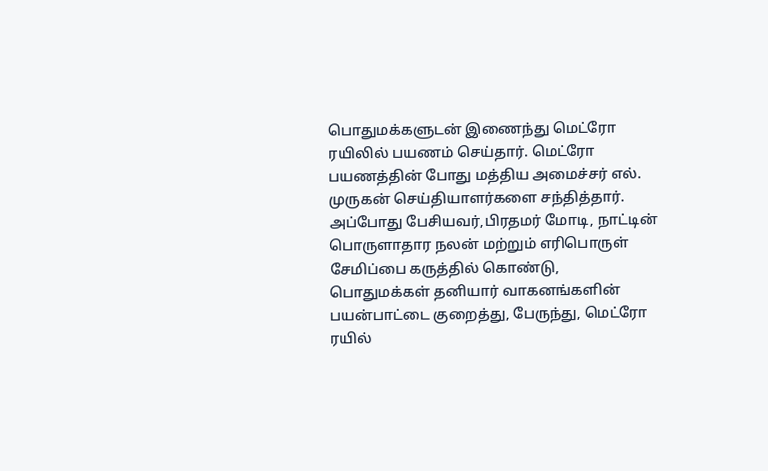பொதுமக்களுடன் இணைந்து மெட்ரோ ரயிலில் பயணம் செய்தார். மெட்ரோ பயணத்தின் போது மத்திய அமைச்சர் எல். முருகன் செய்தியாளர்களை சந்தித்தார்.
அப்போது பேசியவர்,பிரதமர் மோடி, நாட்டின் பொருளாதார நலன் மற்றும் எரிபொருள் சேமிப்பை கருத்தில் கொண்டு, பொதுமக்கள் தனியார் வாகனங்களின் பயன்பாட்டை குறைத்து, பேருந்து, மெட்ரோ ரயில்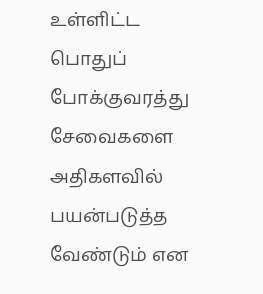உள்ளிட்ட பொதுப் போக்குவரத்து சேவைகளை அதிகளவில் பயன்படுத்த வேண்டும் என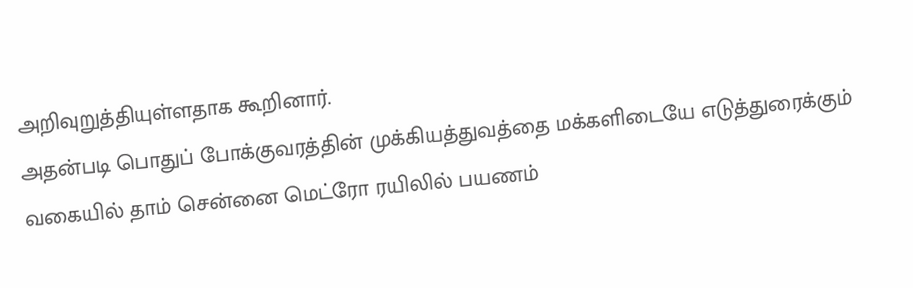அறிவுறுத்தியுள்ளதாக கூறினார்.
அதன்படி பொதுப் போக்குவரத்தின் முக்கியத்துவத்தை மக்களிடையே எடுத்துரைக்கும் வகையில் தாம் சென்னை மெட்ரோ ரயிலில் பயணம்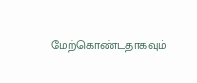மேற்கொண்டதாகவும்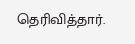தெரிவித்தார்.